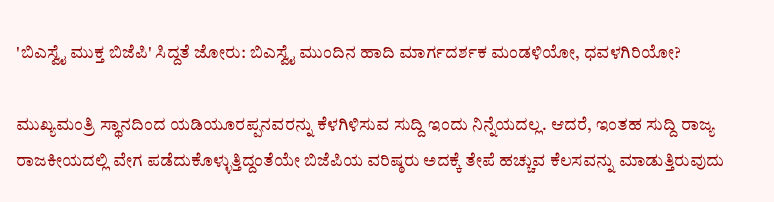'ಬಿಎಸ್ವೈ ಮುಕ್ತ ಬಿಜೆಪಿ' ಸಿದ್ದತೆ ಜೋರು: ಬಿಎಸ್ವೈ ಮುಂದಿನ ಹಾದಿ ಮಾರ್ಗದರ್ಶಕ ಮಂಡಳಿಯೋ, ಧವಳಗಿರಿಯೋ?

ಮುಖ್ಯಮಂತ್ರಿ ಸ್ಥಾನದಿಂದ ಯಡಿಯೂರಪ್ಪನವರನ್ನು ಕೆಳಗಿಳಿಸುವ ಸುದ್ದಿ ಇಂದು ನಿನ್ನೆಯದಲ್ಲ. ಆದರೆ, ಇಂತಹ ಸುದ್ದಿ ರಾಜ್ಯ ರಾಜಕೀಯದಲ್ಲಿ ವೇಗ ಪಡೆದುಕೊಳ್ಳುತ್ತಿದ್ದಂತೆಯೇ ಬಿಜೆಪಿಯ ವರಿಷ್ಠರು ಅದಕ್ಕೆ ತೇಪೆ ಹಚ್ಚುವ ಕೆಲಸವನ್ನು ಮಾಡುತ್ತಿರುವುದು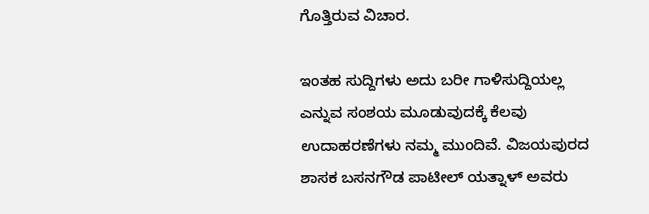ಗೊತ್ತಿರುವ ವಿಚಾರ.

ಇಂತಹ ಸುದ್ದಿಗಳು ಅದು ಬರೀ ಗಾಳಿಸುದ್ದಿಯಲ್ಲ ಎನ್ನುವ ಸಂಶಯ ಮೂಡುವುದಕ್ಕೆ ಕೆಲವು ಉದಾಹರಣೆಗಳು ನಮ್ಮ ಮುಂದಿವೆ. ವಿಜಯಪುರದ ಶಾಸಕ ಬಸನಗೌಡ ಪಾಟೀಲ್ ಯತ್ನಾಳ್ ಅವರು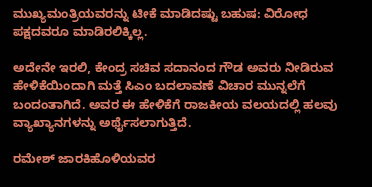ಮುಖ್ಯಮಂತ್ರಿಯವರನ್ನು ಟೀಕೆ ಮಾಡಿದಷ್ಟು ಬಹುಷ: ವಿರೋಧ ಪಕ್ಷದವರೂ ಮಾಡಿರಲಿಕ್ಕಿಲ್ಲ.

ಅದೇನೇ ಇರಲಿ, ಕೇಂದ್ರ ಸಚಿವ ಸದಾನಂದ ಗೌಡ ಅವರು ನೀಡಿರುವ ಹೇಳಿಕೆಯಿಂದಾಗಿ ಮತ್ತೆ ಸಿಎಂ ಬದಲಾವಣೆ ವಿಚಾರ ಮುನ್ನಲೆಗೆ ಬಂದಂತಾಗಿದೆ. ಅವರ ಈ ಹೇಳಿಕೆಗೆ ರಾಜಕೀಯ ವಲಯದಲ್ಲಿ ಹಲವು ವ್ಯಾಖ್ಯಾನಗಳನ್ನು ಅರ್ಥೈಸಲಾಗುತ್ತಿದೆ.

ರಮೇಶ್ ಜಾರಕಿಹೊಳಿಯವರ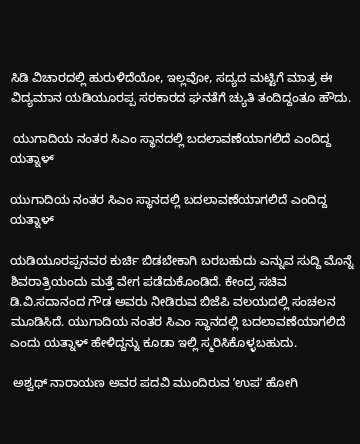ಸಿಡಿ ವಿಚಾರದಲ್ಲಿ ಹುರುಳಿದೆಯೋ, ಇಲ್ಲವೋ, ಸದ್ಯದ ಮಟ್ಟಿಗೆ ಮಾತ್ರ ಈ ವಿದ್ಯಮಾನ ಯಡಿಯೂರಪ್ಪ ಸರಕಾರದ ಘನತೆಗೆ ಚ್ಯುತಿ ತಂದಿದ್ದಂತೂ ಹೌದು.

 ಯುಗಾದಿಯ ನಂತರ ಸಿಎಂ ಸ್ಥಾನದಲ್ಲಿ ಬದಲಾವಣೆಯಾಗಲಿದೆ ಎಂದಿದ್ದ ಯತ್ನಾಳ್

ಯುಗಾದಿಯ ನಂತರ ಸಿಎಂ ಸ್ಥಾನದಲ್ಲಿ ಬದಲಾವಣೆಯಾಗಲಿದೆ ಎಂದಿದ್ದ ಯತ್ನಾಳ್

ಯಡಿಯೂರಪ್ಪನವರ ಕುರ್ಚಿ ಬಿಡಬೇಕಾಗಿ ಬರಬಹುದು ಎನ್ನುವ ಸುದ್ದಿ ಮೊನ್ನೆ ಶಿವರಾತ್ರಿಯಂದು ಮತ್ತೆ ವೇಗ ಪಡೆದುಕೊಂಡಿದೆ. ಕೇಂದ್ರ ಸಚಿವ ಡಿ.ವಿ.ಸದಾನಂದ ಗೌಡ ಅವರು ನೀಡಿರುವ ಬಿಜೆಪಿ ವಲಯದಲ್ಲಿ ಸಂಚಲನ ಮೂಡಿಸಿದೆ. ಯುಗಾದಿಯ ನಂತರ ಸಿಎಂ ಸ್ಥಾನದಲ್ಲಿ ಬದಲಾವಣೆಯಾಗಲಿದೆ ಎಂದು ಯತ್ನಾಳ್ ಹೇಳಿದ್ದನ್ನು ಕೂಡಾ ಇಲ್ಲಿ ಸ್ಮರಿಸಿಕೊಳ್ಳಬಹುದು.

 ಅಶ್ವಥ್ ನಾರಾಯಣ ಅವರ ಪದವಿ ಮುಂದಿರುವ ʼಉಪʼ ಹೋಗಿ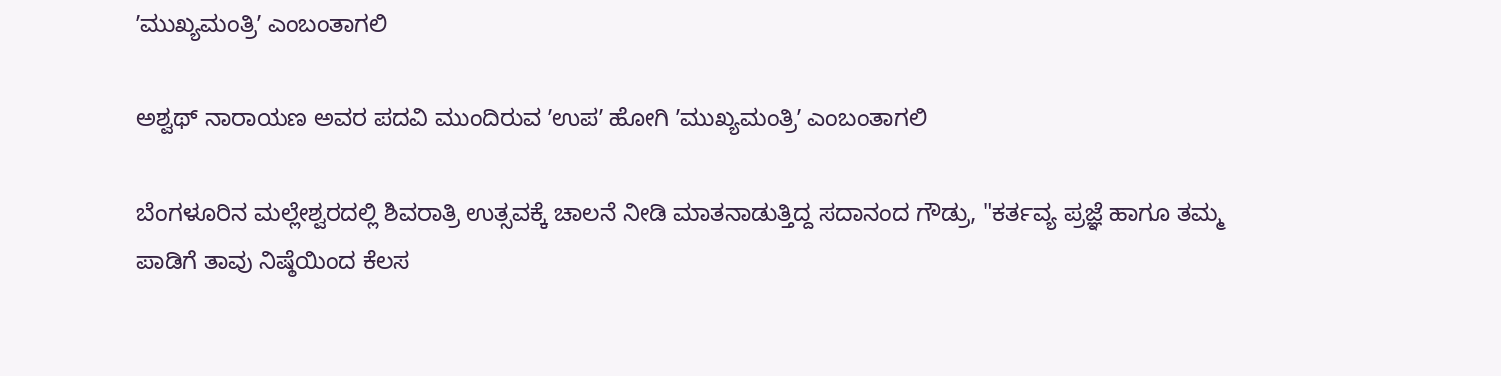ʼಮುಖ್ಯಮಂತ್ರಿʼ ಎಂಬಂತಾಗಲಿ

ಅಶ್ವಥ್ ನಾರಾಯಣ ಅವರ ಪದವಿ ಮುಂದಿರುವ ʼಉಪʼ ಹೋಗಿ ʼಮುಖ್ಯಮಂತ್ರಿʼ ಎಂಬಂತಾಗಲಿ

ಬೆಂಗಳೂರಿನ ಮಲ್ಲೇಶ್ವರದಲ್ಲಿ ಶಿವರಾತ್ರಿ ಉತ್ಸವಕ್ಕೆ ಚಾಲನೆ ನೀಡಿ ಮಾತನಾಡುತ್ತಿದ್ದ ಸದಾನಂದ ಗೌಡ್ರು, "ಕರ್ತವ್ಯ ಪ್ರಜ್ಞೆ ಹಾಗೂ ತಮ್ಮ ಪಾಡಿಗೆ ತಾವು ನಿಷ್ಠೆಯಿಂದ ಕೆಲಸ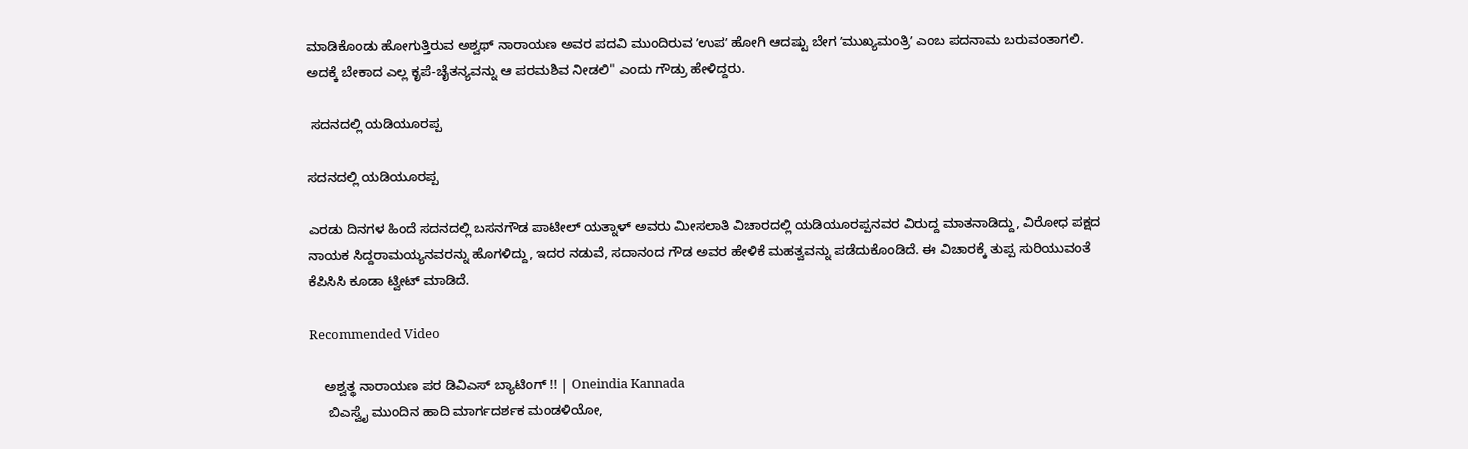ಮಾಡಿಕೊಂಡು ಹೋಗುತ್ತಿರುವ ಅಶ್ವಥ್ ನಾರಾಯಣ ಅವರ ಪದವಿ ಮುಂದಿರುವ ʼಉಪʼ ಹೋಗಿ ಆದಷ್ಟು ಬೇಗ ʼಮುಖ್ಯಮಂತ್ರಿʼ ಎಂಬ ಪದನಾಮ ಬರುವಂತಾಗಲಿ. ಅದಕ್ಕೆ ಬೇಕಾದ ಎಲ್ಲ ಕೃಪೆ-ಚೈತನ್ಯವನ್ನು ಆ ಪರಮಶಿವ ನೀಡಲಿ" ಎಂದು ಗೌಡ್ರು ಹೇಳಿದ್ದರು.

 ಸದನದಲ್ಲಿ ಯಡಿಯೂರಪ್ಪ

ಸದನದಲ್ಲಿ ಯಡಿಯೂರಪ್ಪ

ಎರಡು ದಿನಗಳ ಹಿಂದೆ ಸದನದಲ್ಲಿ ಬಸನಗೌಡ ಪಾಟೀಲ್ ಯತ್ನಾಳ್ ಅವರು ಮೀಸಲಾತಿ ವಿಚಾರದಲ್ಲಿ ಯಡಿಯೂರಪ್ಪನವರ ವಿರುದ್ದ ಮಾತನಾಡಿದ್ದು, ವಿರೋಧ ಪಕ್ಷದ ನಾಯಕ ಸಿದ್ದರಾಮಯ್ಯನವರನ್ನು ಹೊಗಳಿದ್ದು, ಇದರ ನಡುವೆ, ಸದಾನಂದ ಗೌಡ ಅವರ ಹೇಳಿಕೆ ಮಹತ್ವವನ್ನು ಪಡೆದುಕೊಂಡಿದೆ. ಈ ವಿಚಾರಕ್ಕೆ ತುಪ್ಪ ಸುರಿಯುವಂತೆ ಕೆಪಿಸಿಸಿ ಕೂಡಾ ಟ್ವೀಟ್ ಮಾಡಿದೆ.

Recommended Video

    ಅಶ್ವತ್ಥ ನಾರಾಯಣ ಪರ ಡಿವಿಎಸ್ ಬ್ಯಾಟಿಂಗ್ !! | Oneindia Kannada
     ಬಿಎಸ್ವೈ ಮುಂದಿನ ಹಾದಿ ಮಾರ್ಗದರ್ಶಕ ಮಂಡಳಿಯೋ,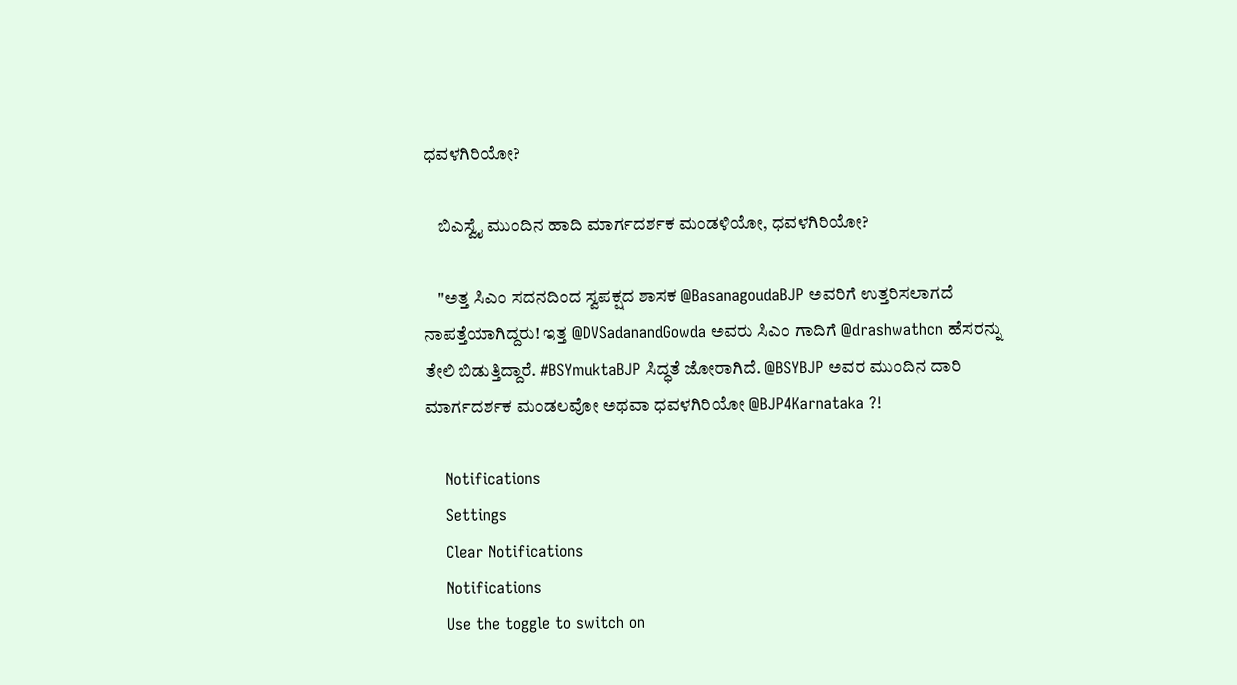ಧವಳಗಿರಿಯೋ?

    ಬಿಎಸ್ವೈ ಮುಂದಿನ ಹಾದಿ ಮಾರ್ಗದರ್ಶಕ ಮಂಡಳಿಯೋ, ಧವಳಗಿರಿಯೋ?

    "ಅತ್ತ ಸಿಎಂ ಸದನದಿಂದ ಸ್ವಪಕ್ಷದ ಶಾಸಕ @BasanagoudaBJP ಅವರಿಗೆ ಉತ್ತರಿಸಲಾಗದೆ ನಾಪತ್ತೆಯಾಗಿದ್ದರು! ಇತ್ತ @DVSadanandGowda ಅವರು ಸಿಎಂ ಗಾದಿಗೆ @drashwathcn ಹೆಸರನ್ನು ತೇಲಿ ಬಿಡುತ್ತಿದ್ದಾರೆ. #BSYmuktaBJP ಸಿದ್ಧತೆ ಜೋರಾಗಿದೆ. @BSYBJP ಅವರ ಮುಂದಿನ ದಾರಿ ಮಾರ್ಗದರ್ಶಕ ಮಂಡಲವೋ ಅಥವಾ ಧವಳಗಿರಿಯೋ @BJP4Karnataka ?!

    Notifications
    Settings
    Clear Notifications
    Notifications
    Use the toggle to switch on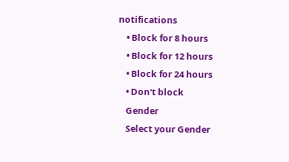notifications
    • Block for 8 hours
    • Block for 12 hours
    • Block for 24 hours
    • Don't block
    Gender
    Select your Gender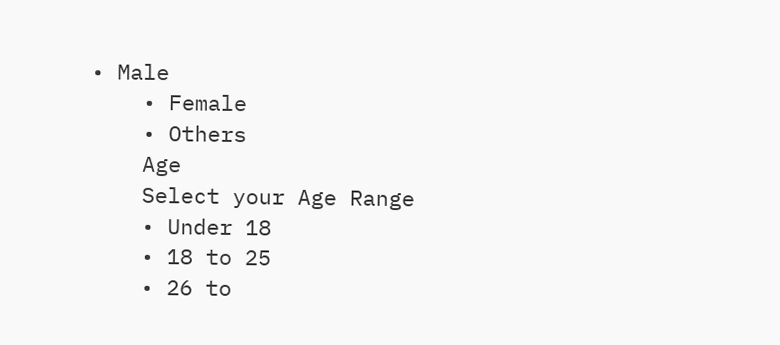• Male
    • Female
    • Others
    Age
    Select your Age Range
    • Under 18
    • 18 to 25
    • 26 to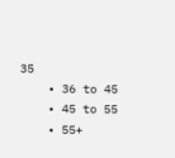35
    • 36 to 45
    • 45 to 55
    • 55+